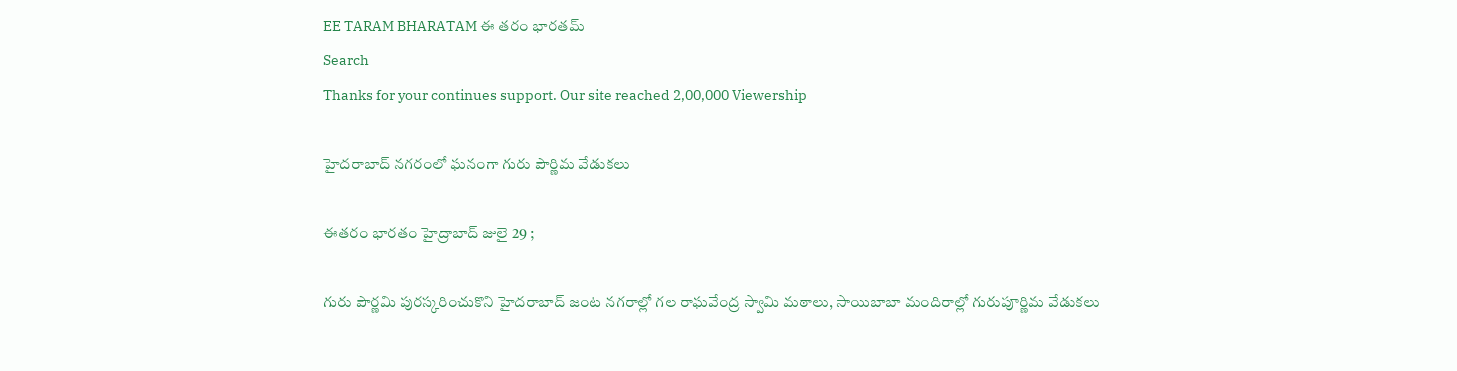EE TARAM BHARATAM ఈ తరం భారతమ్
Search
Thanks for your continues support. Our site reached 2,00,000 Viewership

హైదరాబాద్ నగరంలో ఘనంగా గురు పౌర్ణిమ వేడుకలు

ఈతరం భారతం హైద్రాబాద్ జులై 29 ;

గురు పౌర్ణమి పురస్కరించుకొని హైదరాబాద్ జంట నగరాల్లో గల రాఘవేంద్ర స్వామి మఠాలు, సాయిబాబా మందిరాల్లో గురుపూర్ణిమ వేడుకలు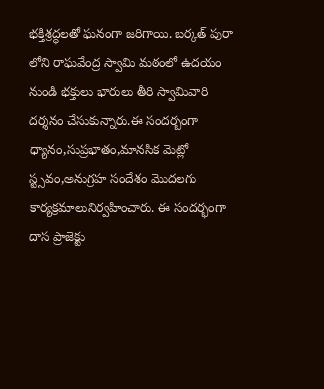భక్తిశ్రద్ధలతో ఘనంగా జరిగాయి. బర్కత్ పురా లోని రాఘవేంద్ర స్వామి మఠంలో ఉదయం నుండి భక్తులు భారులు తీరి స్వామివారి దర్శనం చేసుకున్నారు.ఈ సందర్బంగా ధ్యానం,సుప్రభాతం,మానసిక మెట్లో స్ట్సవం,అనుగ్రహ సందేశం మొదలగు కార్యక్రమాలునిర్వహించారు. ఈ సందర్భంగా దాస ప్రాజెక్టు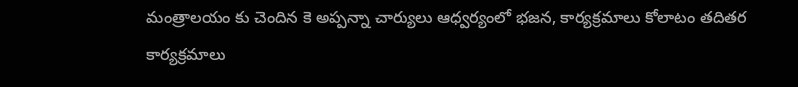మంత్రాలయం కు చెందిన కె అప్పన్నా చార్యులు ఆధ్వర్యంలో భజన, కార్యక్రమాలు కోలాటం తదితర కార్యక్రమాలు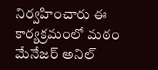నిర్వహించారు ఈ కార్యక్రమంలో మఠం మేనేజర్ అనిల్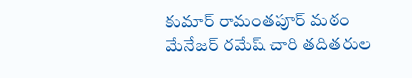కుమార్ రామంతపూర్ మఠం మేనేజర్ రమేష్ చారి తదితరుల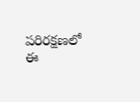పరిరక్షణలో ఈ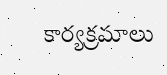కార్యక్రమాలు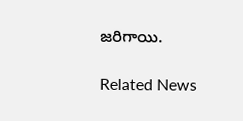జరిగాయి.

Related News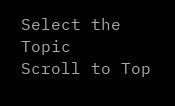Select the Topic
Scroll to Top